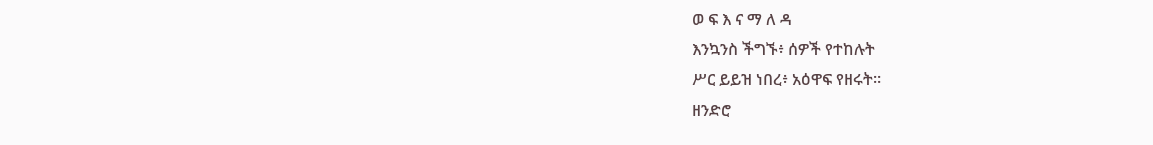ወ ፍ እ ና ማ ለ ዳ
እንኳንስ ችግኙ፥ ሰዎች የተከሉት
ሥር ይይዝ ነበረ፥ አዕዋፍ የዘሩት።
ዘንድሮ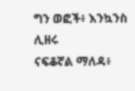ግን ወፎች፥ እንኳንስ ሊዘሩ
ናፍቆኛል ማለዳ፥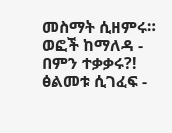መስማት ሲዘምሩ።
ወፎች ከማለዳ -
በምን ተቃቃሩ?!
ፅልመቱ ሲገፈፍ -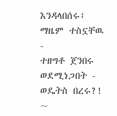እንዳላበሰሩ፤
ማዜም ተስኗቸዉ -
ተዘግቶ ጀንበሩ
ወደሚነጋበት -
ወዴትስ በረሩ?!
~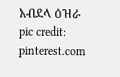አብደላ ዕዝራ
pic credit: pinterest.com